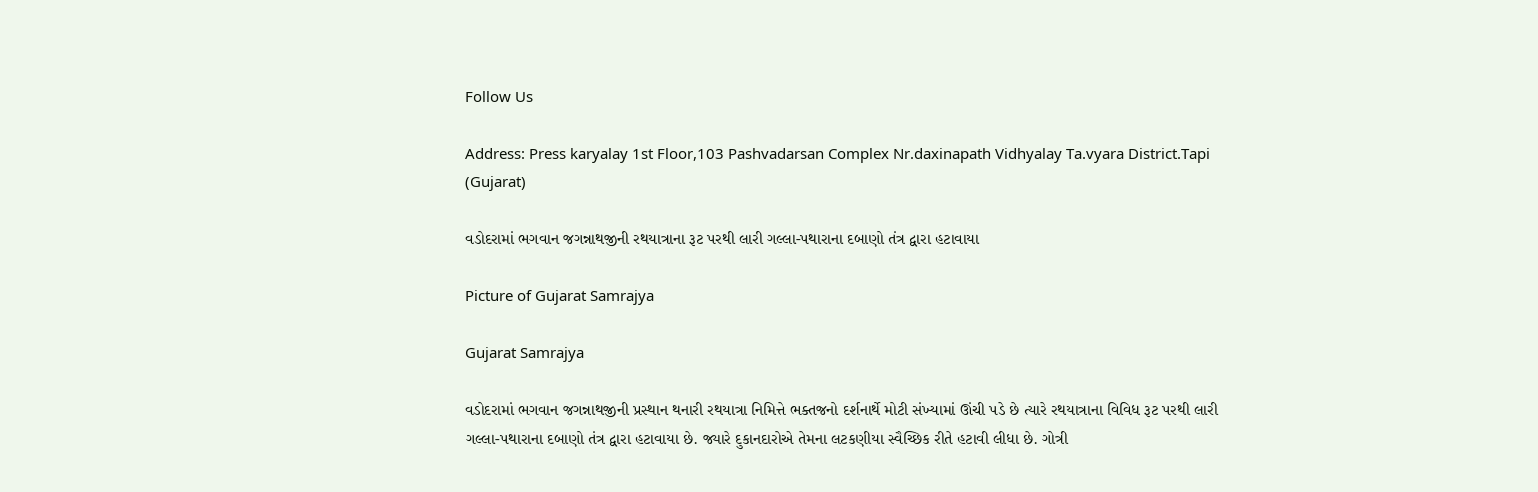Follow Us

Address: Press karyalay 1st Floor,103 Pashvadarsan Complex Nr.daxinapath Vidhyalay Ta.vyara District.Tapi (Gujarat)

વડોદરામાં ભગવાન જગન્નાથજીની રથયાત્રાના રૂટ પરથી લારી ગલ્લા-પથારાના દબાણો તંત્ર દ્વારા હટાવાયા

Picture of Gujarat Samrajya

Gujarat Samrajya

વડોદરામાં ભગવાન જગન્નાથજીની પ્રસ્થાન થનારી રથયાત્રા નિમિત્તે ભક્તજનો દર્શનાર્થે મોટી સંખ્યામાં ઊંચી પડે છે ત્યારે રથયાત્રાના વિવિધ રૂટ પરથી લારી ગલ્લા-પથારાના દબાણો તંત્ર દ્વારા હટાવાયા છે. જ્યારે દુકાનદારોએ તેમના લટકણીયા સ્વૈચ્છિક રીતે હટાવી લીધા છે. ગોત્રી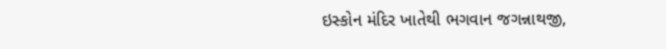ઇસ્કોન મંદિર ખાતેથી ભગવાન જગન્નાથજી,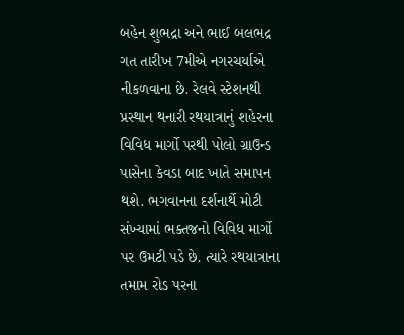બહેન શુભદ્રા અને ભાઈ બલભદ્ર ગત તારીખ 7મીએ નગરચર્યાએ નીકળવાના છે. રેલવે સ્ટેશનથી પ્રસ્થાન થનારી રથયાત્રાનું શહેરના વિવિધ માર્ગો પરથી પોલો ગ્રાઉન્ડ પાસેના કેવડા બાદ ખાતે સમાપન થશે. ભગવાનના દર્શનાર્થે મોટી સંખ્યામાં ભક્તજનો વિવિધ માર્ગો પર ઉમટી પડે છે. ત્યારે રથયાત્રાના તમામ રોડ પરના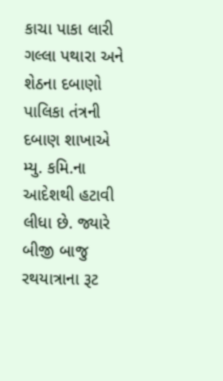કાચા પાકા લારી ગલ્લા પથારા અને શેઠના દબાણો પાલિકા તંત્રની દબાણ શાખાએ મ્યુ. કમિ.ના આદેશથી હટાવી લીધા છે. જ્યારે બીજી બાજુ રથયાત્રાના રૂટ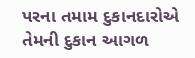પરના તમામ દુકાનદારોએ તેમની દુકાન આગળ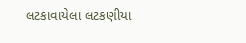લટકાવાયેલા લટકણીયા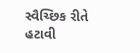સ્વૈચ્છિક રીતે હટાવી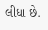લીધા છે.